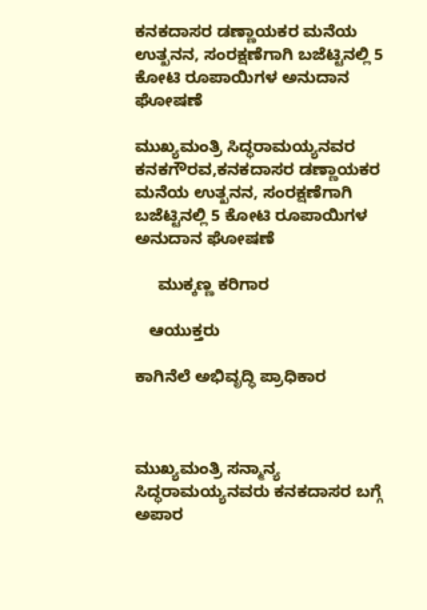ಕನಕದಾಸರ ಡಣ್ಣಾಯಕರ ಮನೆಯ ಉತ್ಖನನ, ಸಂರಕ್ಷಣೆಗಾಗಿ ಬಜೆಟ್ಟಿನಲ್ಲಿ 5 ಕೋಟಿ ರೂಪಾಯಿಗಳ ಅನುದಾನ ಘೋಷಣೆ

ಮುಖ್ಯಮಂತ್ರಿ ಸಿದ್ಧರಾಮಯ್ಯನವರ ಕನಕಗೌರವ,ಕನಕದಾಸರ ಡಣ್ಣಾಯಕರ ಮನೆಯ ಉತ್ಖನನ, ಸಂರಕ್ಷಣೆಗಾಗಿ ಬಜೆಟ್ಟಿನಲ್ಲಿ 5 ಕೋಟಿ ರೂಪಾಯಿಗಳ ಅನುದಾನ ಘೋಷಣೆ

     ಮುಕ್ಕಣ್ಣ ಕರಿಗಾರ

   ಆಯುಕ್ತರು

ಕಾಗಿನೆಲೆ ಅಭಿವೃದ್ಧಿ ಪ್ರಾಧಿಕಾರ



ಮುಖ್ಯಮಂತ್ರಿ ಸನ್ಮಾನ್ಯ ಸಿದ್ಧರಾಮಯ್ಯನವರು ಕನಕದಾಸರ ಬಗ್ಗೆ ಅಪಾರ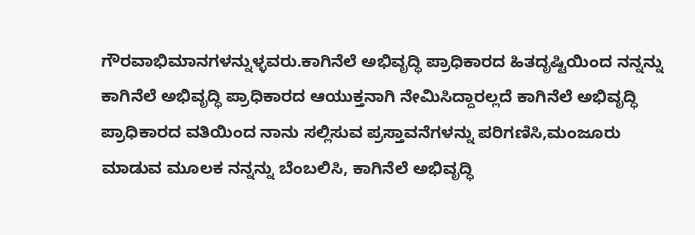ಗೌರವಾಭಿಮಾನಗಳನ್ನುಳ್ಳವರು.ಕಾಗಿನೆಲೆ ಅಭಿವೃದ್ಧಿ ಪ್ರಾಧಿಕಾರದ ಹಿತದೃಷ್ಟಿಯಿಂದ ನನ್ನನ್ನು ಕಾಗಿನೆಲೆ ಅಭಿವೃದ್ಧಿ ಪ್ರಾಧಿಕಾರದ ಆಯುಕ್ತನಾಗಿ ನೇಮಿಸಿದ್ದಾರಲ್ಲದೆ ಕಾಗಿನೆಲೆ ಅಭಿವೃದ್ಧಿ ಪ್ರಾಧಿಕಾರದ ವತಿಯಿಂದ ನಾನು ಸಲ್ಲಿಸುವ ಪ್ರಸ್ತಾವನೆಗಳನ್ನು ಪರಿಗಣಿಸಿ,ಮಂಜೂರು ಮಾಡುವ ಮೂಲಕ ನನ್ನನ್ನು ಬೆಂಬಲಿಸಿ, ಕಾಗಿನೆಲೆ ಅಭಿವೃದ್ಧಿ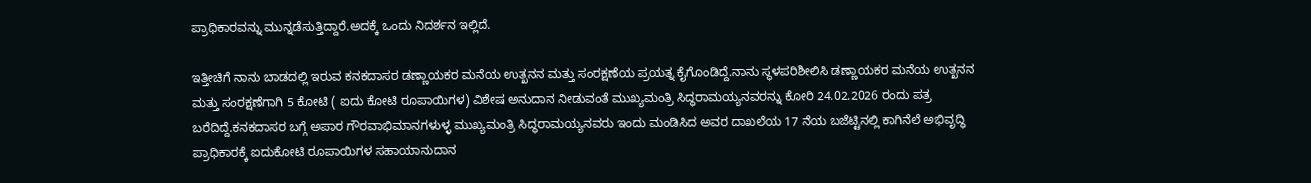ಪ್ರಾಧಿಕಾರವನ್ನು ಮುನ್ನಡೆಸುತ್ತಿದ್ದಾರೆ.ಅದಕ್ಕೆ ಒಂದು ನಿದರ್ಶನ ಇಲ್ಲಿದೆ.

ಇತ್ತೀಚಿಗೆ ನಾನು ಬಾಡದಲ್ಲಿ ಇರುವ ಕನಕದಾಸರ ಡಣ್ಣಾಯಕರ ಮನೆಯ ಉತ್ಖನನ ಮತ್ತು ಸಂರಕ್ಷಣೆಯ ಪ್ರಯತ್ನ ಕೈಗೊಂಡಿದ್ದೆ.ನಾನು ಸ್ಥಳಪರಿಶೀಲಿಸಿ ಡಣ್ಣಾಯಕರ ಮನೆಯ ಉತ್ಖನನ ಮತ್ತು ಸಂರಕ್ಷಣೆಗಾಗಿ 5 ಕೋಟಿ ( ಐದು ಕೋಟಿ ರೂಪಾಯಿಗಳ) ವಿಶೇಷ ಅನುದಾನ ನೀಡುವಂತೆ ಮುಖ್ಯಮಂತ್ರಿ ಸಿದ್ಧರಾಮಯ್ಯನವರನ್ನು ಕೋರಿ 24.02.2026 ರಂದು ಪತ್ರ ಬರೆದಿದ್ದೆ.ಕನಕದಾಸರ ಬಗ್ಗೆ ಅಪಾರ ಗೌರವಾಭಿಮಾನಗಳುಳ್ಳ ಮುಖ್ಯಮಂತ್ರಿ ಸಿದ್ಧರಾಮಯ್ಯನವರು ಇಂದು ಮಂಡಿಸಿದ ಅವರ ದಾಖಲೆಯ 17 ನೆಯ ಬಜೆಟ್ಟಿನಲ್ಲಿ ಕಾಗಿನೆಲೆ ಅಭಿವೃದ್ಧಿ ಪ್ರಾಧಿಕಾರಕ್ಕೆ ಐದುಕೋಟಿ ರೂಪಾಯಿಗಳ ಸಹಾಯಾನುದಾನ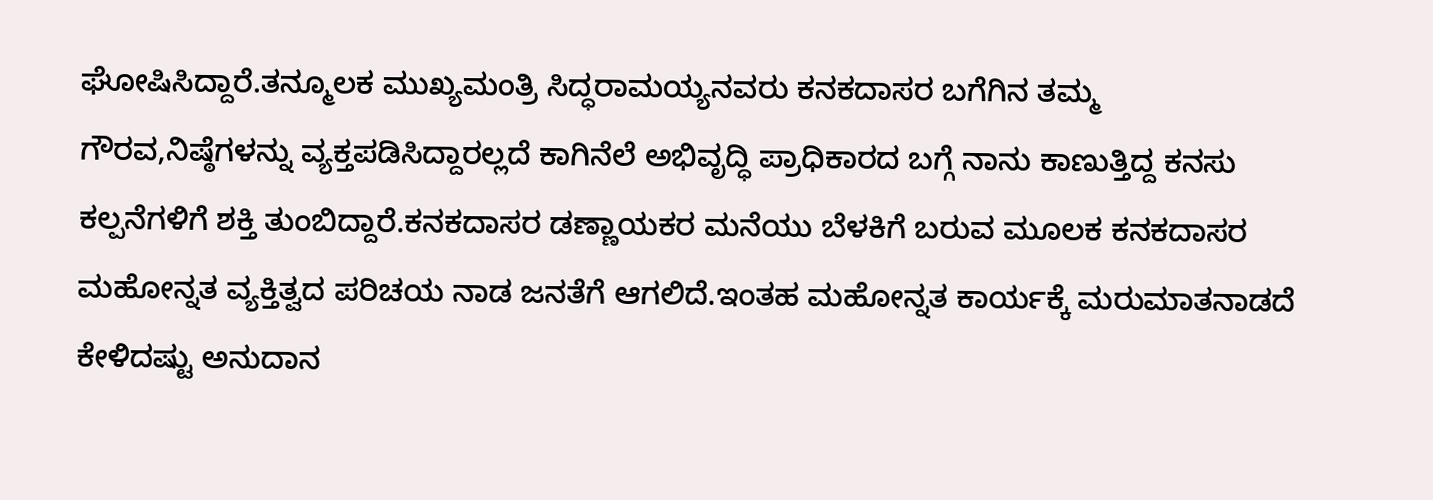ಘೋಷಿಸಿದ್ದಾರೆ.ತನ್ಮೂಲಕ ಮುಖ್ಯಮಂತ್ರಿ ಸಿದ್ಧರಾಮಯ್ಯನವರು ಕನಕದಾಸರ ಬಗೆಗಿನ ತಮ್ಮ ಗೌರವ,ನಿಷ್ಠೆಗಳನ್ನು ವ್ಯಕ್ತಪಡಿಸಿದ್ದಾರಲ್ಲದೆ ಕಾಗಿನೆಲೆ ಅಭಿವೃದ್ಧಿ ಪ್ರಾಧಿಕಾರದ ಬಗ್ಗೆ ನಾನು ಕಾಣುತ್ತಿದ್ದ ಕನಸು ಕಲ್ಪನೆಗಳಿಗೆ ಶಕ್ತಿ ತುಂಬಿದ್ದಾರೆ.ಕನಕದಾಸರ ಡಣ್ಣಾಯಕರ ಮನೆಯು ಬೆಳಕಿಗೆ ಬರುವ ಮೂಲಕ ಕನಕದಾಸರ ಮಹೋನ್ನತ ವ್ಯಕ್ತಿತ್ವದ ಪರಿಚಯ ನಾಡ ಜನತೆಗೆ ಆಗಲಿದೆ.ಇಂತಹ ಮಹೋನ್ನತ ಕಾರ್ಯಕ್ಕೆ ಮರುಮಾತನಾಡದೆ ಕೇಳಿದಷ್ಟು ಅನುದಾನ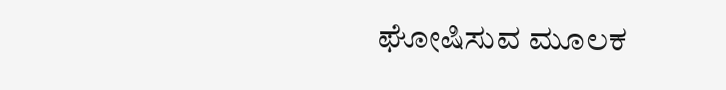ಘೋಷಿಸುವ ಮೂಲಕ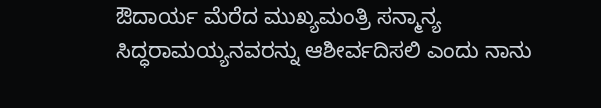ಔದಾರ್ಯ ಮೆರೆದ ಮುಖ್ಯಮಂತ್ರಿ ಸನ್ಮಾನ್ಯ ಸಿದ್ಧರಾಮಯ್ಯನವರನ್ನು ಆಶೀರ್ವದಿಸಲಿ ಎಂದು ನಾನು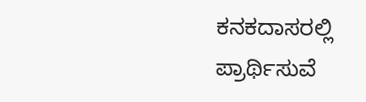ಕನಕದಾಸರಲ್ಲಿ ಪ್ರಾರ್ಥಿಸುವೆ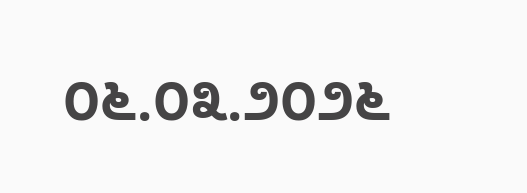೦೬.೦೩.೨೦೨೬